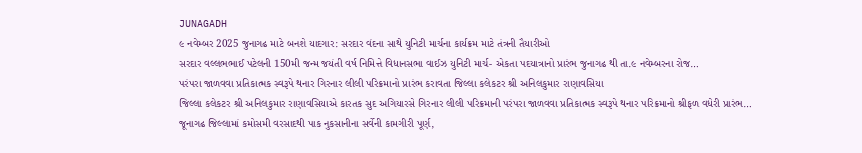JUNAGADH
૯ નવેમ્બર 2025 જુનાગઢ માટે બનશે યાદગાર: સરદાર વંદના સાથે યુનિટી માર્ચના કાર્યક્રમ માટે તંત્રની તૈયારીઓ
સરદાર વલ્લભભાઈ પટેલની 150મી જન્મ જયંતી વર્ષ નિમિત્તે વિધાનસભા વાઈઝ યુનિટી માર્ચ- એકતા પદયાત્રાનો પ્રારંભ જુનાગઢ થી તા.૯ નવેમ્બરના રોજ…
પરંપરા જાળવવા પ્રતિકાત્મક સ્વરૂપે થનાર ગિરનાર લીલી પરિક્રમાનો પ્રારંભ કરાવતા જિલ્લા કલેકટર શ્રી અનિલકુમાર રાણાવસિયા
જિલ્લા કલેકટર શ્રી અનિલકુમાર રાણાવસિયાએ કારતક સુદ અગિયારસે ગિરનાર લીલી પરિક્રમાની પરંપરા જાળવવા પ્રતિકાત્મક સ્વરૂપે થનાર પરિક્રમાનો શ્રીફળ વધેરી પ્રારંભ…
જૂનાગઢ જિલ્લામાં કમોસમી વરસાદથી પાક નુકસાનીના સર્વેની કામગીરી પૂર્ણ,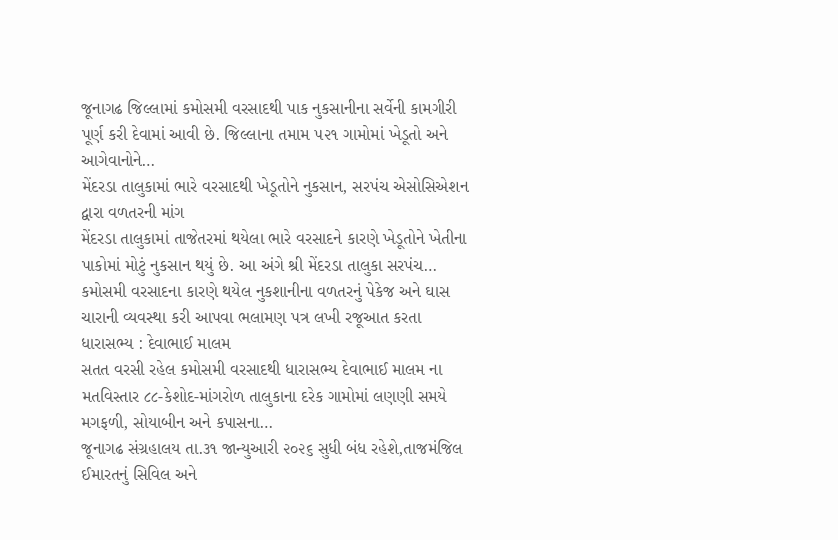જૂનાગઢ જિલ્લામાં કમોસમી વરસાદથી પાક નુકસાનીના સર્વેની કામગીરી પૂર્ણ કરી દેવામાં આવી છે. જિલ્લાના તમામ ૫૨૧ ગામોમાં ખેડૂતો અને આગેવાનોને…
મેંદરડા તાલુકામાં ભારે વરસાદથી ખેડૂતોને નુકસાન, સરપંચ એસોસિએશન દ્વારા વળતરની માંગ
મેંદરડા તાલુકામાં તાજેતરમાં થયેલા ભારે વરસાદને કારણે ખેડૂતોને ખેતીના પાકોમાં મોટું નુકસાન થયું છે. આ અંગે શ્રી મેંદરડા તાલુકા સરપંચ…
કમોસમી વરસાદના કારણે થયેલ નુકશાનીના વળતરનું પેકેજ અને ઘાસ ચારાની વ્યવસ્થા કરી આપવા ભલામણ પત્ર લખી રજૂઆત કરતા ધારાસભ્ય : દેવાભાઈ માલમ
સતત વરસી રહેલ કમોસમી વરસાદથી ધારાસભ્ય દેવાભાઈ માલમ ના મતવિસ્તાર ૮૮-કેશોદ-માંગરોળ તાલુકાના દરેક ગામોમાં લણણી સમયે મગફળી, સોયાબીન અને કપાસના…
જૂનાગઢ સંગ્રહાલય તા.૩૧ જાન્યુઆરી ૨૦૨૬ સુધી બંધ રહેશે,તાજમંજિલ ઈમારતનું સિવિલ અને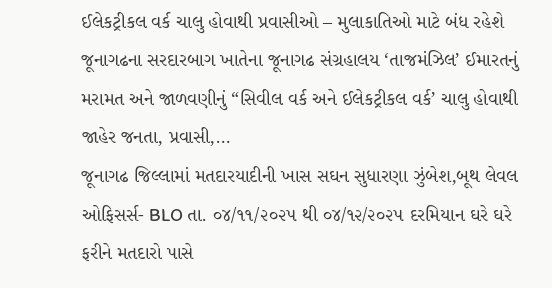ઈલેકટ્રીકલ વર્ક ચાલુ હોવાથી પ્રવાસીઓ – મુલાકાતિઓ માટે બંધ રહેશે
જૂનાગઢના સરદારબાગ ખાતેના જૂનાગઢ સંગ્રહાલય ‘તાજમંઝિલ’ ઈમારતનું મરામત અને જાળવણીનું “સિવીલ વર્ક અને ઈલેકટ્રીકલ વર્ક’ ચાલુ હોવાથી જાહેર જનતા, પ્રવાસી,…
જૂનાગઢ જિલ્લામાં મતદારયાદીની ખાસ સઘન સુધારણા ઝુંબેશ,બૂથ લેવલ ઓફિસર્સ- BLO તા. ૦૪/૧૧/૨૦૨૫ થી ૦૪/૧૨/૨૦૨૫ દરમિયાન ઘરે ઘરે ફરીને મતદારો પાસે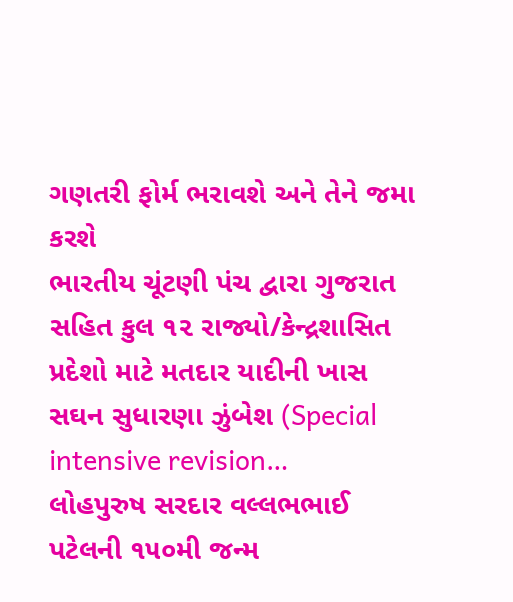ગણતરી ફોર્મ ભરાવશે અને તેને જમા કરશે
ભારતીય ચૂંટણી પંચ દ્વારા ગુજરાત સહિત કુલ ૧૨ રાજ્યો/કેન્દ્રશાસિત પ્રદેશો માટે મતદાર યાદીની ખાસ સઘન સુધારણા ઝુંબેશ (Special intensive revision…
લોહપુરુષ સરદાર વલ્લભભાઈ પટેલની ૧૫૦મી જન્મ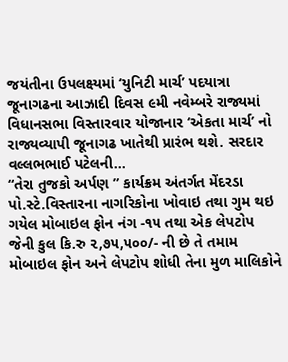જયંતીના ઉપલક્ષ્યમાં ‘યુનિટી માર્ચ’ પદયાત્રા
જૂનાગઢના આઝાદી દિવસ ૯મી નવેમ્બરે રાજ્યમાં વિધાનસભા વિસ્તારવાર યોજાનાર ‘એકતા માર્ચ’ નો રાજ્યવ્યાપી જૂનાગઢ ખાતેથી પ્રારંભ થશે. સરદાર વલ્લભભાઈ પટેલની…
“તેરા તુજકો અર્પણ ” કાર્યક્રમ અંતર્ગત મેંદરડા પો.સ્ટે.વિસ્તારના નાગરિકોના ખોવાઇ તથા ગુમ થઇ ગયેલ મોબાઇલ ફોન નંગ -૧૫ તથા એક લેપટોપ જેની કુલ કિ.રુ ૨,૭૫,૫૦૦/- ની છે તે તમામ મોબાઇલ ફોન અને લેપટોપ શોધી તેના મુળ માલિકોને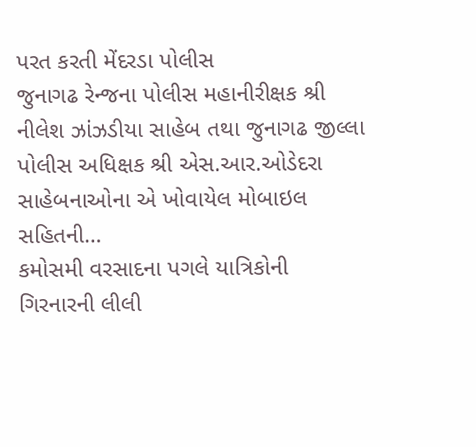પરત કરતી મેંદરડા પોલીસ
જુનાગઢ રેન્જના પોલીસ મહાનીરીક્ષક શ્રી નીલેશ ઝાંઝડીયા સાહેબ તથા જુનાગઢ જીલ્લા પોલીસ અધિક્ષક શ્રી એસ.આર.ઓડેદરા સાહેબનાઓના એ ખોવાયેલ મોબાઇલ સહિતની…
કમોસમી વરસાદના પગલે યાત્રિકોની ગિરનારની લીલી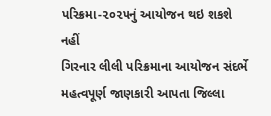પરિક્રમા-૨૦૨૫નું આયોજન થઇ શકશે નહીં
ગિરનાર લીલી પરિક્રમાના આયોજન સંદર્ભે મહત્વપૂર્ણ જાણકારી આપતા જિલ્લા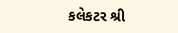કલેકટર શ્રી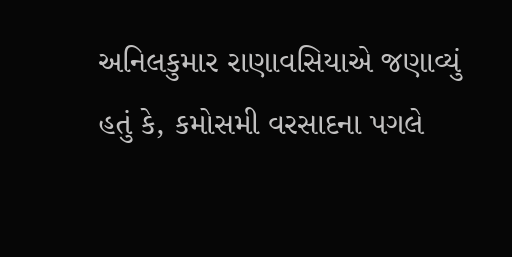અનિલકુમાર રાણાવસિયાએ જણાવ્યું હતું કે, કમોસમી વરસાદના પગલે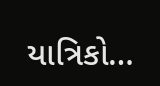યાત્રિકો…